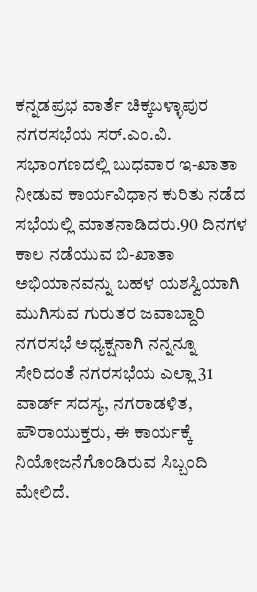ಕನ್ನಡಪ್ರಭ ವಾರ್ತೆ ಚಿಕ್ಕಬಳ್ಳಾಪುರ
ನಗರಸಭೆಯ ಸರ್.ಎಂ.ವಿ. ಸಭಾಂಗಣದಲ್ಲಿ ಬುಧವಾರ ಇ-ಖಾತಾ ನೀಡುವ ಕಾರ್ಯವಿಧಾನ ಕುರಿತು ನಡೆದ ಸಭೆಯಲ್ಲಿ ಮಾತನಾಡಿದರು.90 ದಿನಗಳ ಕಾಲ ನಡೆಯುವ ಬಿ-ಖಾತಾ ಅಭಿಯಾನವನ್ನು ಬಹಳ ಯಶಸ್ವಿಯಾಗಿ ಮುಗಿಸುವ ಗುರುತರ ಜವಾಬ್ದಾರಿ ನಗರಸಭೆ ಅಧ್ಯಕ್ಷನಾಗಿ ನನ್ನನ್ನೂ ಸೇರಿದಂತೆ ನಗರಸಭೆಯ ಎಲ್ಲಾ 31 ವಾರ್ಡ್ ಸದಸ್ಯ, ನಗರಾಡಳಿತ, ಪೌರಾಯುಕ್ತರು, ಈ ಕಾರ್ಯಕ್ಕೆ ನಿಯೋಜನೆಗೊಂಡಿರುವ ಸಿಬ್ಬಂದಿ ಮೇಲಿದೆ.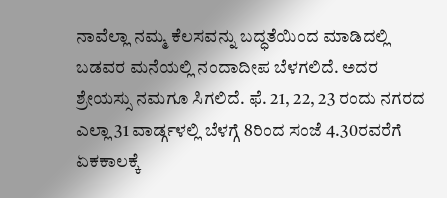ನಾವೆಲ್ಲಾ ನಮ್ಮ ಕೆಲಸವನ್ನು ಬದ್ಧತೆಯಿಂದ ಮಾಡಿದಲ್ಲಿ ಬಡವರ ಮನೆಯಲ್ಲಿ ನಂದಾದೀಪ ಬೆಳಗಲಿದೆ. ಅದರ ಶ್ರೇಯಸ್ಸು ನಮಗೂ ಸಿಗಲಿದೆ. ಫೆ. 21, 22, 23 ರಂದು ನಗರದ ಎಲ್ಲಾ 31 ವಾರ್ಡ್ಗಳಲ್ಲಿ ಬೆಳಗ್ಗೆ 8ರಿಂದ ಸಂಜೆ 4.30ರವರೆಗೆ ಏಕಕಾಲಕ್ಕೆ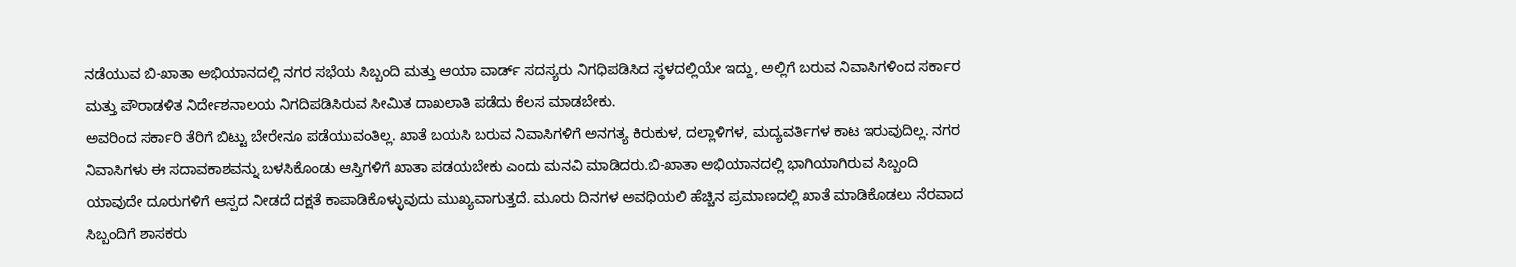ನಡೆಯುವ ಬಿ-ಖಾತಾ ಅಭಿಯಾನದಲ್ಲಿ ನಗರ ಸಭೆಯ ಸಿಬ್ಬಂದಿ ಮತ್ತು ಆಯಾ ವಾರ್ಡ್ ಸದಸ್ಯರು ನಿಗಧಿಪಡಿಸಿದ ಸ್ಥಳದಲ್ಲಿಯೇ ಇದ್ದು, ಅಲ್ಲಿಗೆ ಬರುವ ನಿವಾಸಿಗಳಿಂದ ಸರ್ಕಾರ ಮತ್ತು ಪೌರಾಡಳಿತ ನಿರ್ದೇಶನಾಲಯ ನಿಗದಿಪಡಿಸಿರುವ ಸೀಮಿತ ದಾಖಲಾತಿ ಪಡೆದು ಕೆಲಸ ಮಾಡಬೇಕು.
ಅವರಿಂದ ಸರ್ಕಾರಿ ತೆರಿಗೆ ಬಿಟ್ಟು ಬೇರೇನೂ ಪಡೆಯುವಂತಿಲ್ಲ. ಖಾತೆ ಬಯಸಿ ಬರುವ ನಿವಾಸಿಗಳಿಗೆ ಅನಗತ್ಯ ಕಿರುಕುಳ, ದಲ್ಲಾಳಿಗಳ, ಮದ್ಯವರ್ತಿಗಳ ಕಾಟ ಇರುವುದಿಲ್ಲ. ನಗರ ನಿವಾಸಿಗಳು ಈ ಸದಾವಕಾಶವನ್ನು ಬಳಸಿಕೊಂಡು ಆಸ್ತಿಗಳಿಗೆ ಖಾತಾ ಪಡಯಬೇಕು ಎಂದು ಮನವಿ ಮಾಡಿದರು.ಬಿ-ಖಾತಾ ಅಭಿಯಾನದಲ್ಲಿ ಭಾಗಿಯಾಗಿರುವ ಸಿಬ್ಬಂದಿ ಯಾವುದೇ ದೂರುಗಳಿಗೆ ಆಸ್ಪದ ನೀಡದೆ ದಕ್ಷತೆ ಕಾಪಾಡಿಕೊಳ್ಳುವುದು ಮುಖ್ಯವಾಗುತ್ತದೆ. ಮೂರು ದಿನಗಳ ಅವಧಿಯಲಿ ಹೆಚ್ಚಿನ ಪ್ರಮಾಣದಲ್ಲಿ ಖಾತೆ ಮಾಡಿಕೊಡಲು ನೆರವಾದ ಸಿಬ್ಬಂದಿಗೆ ಶಾಸಕರು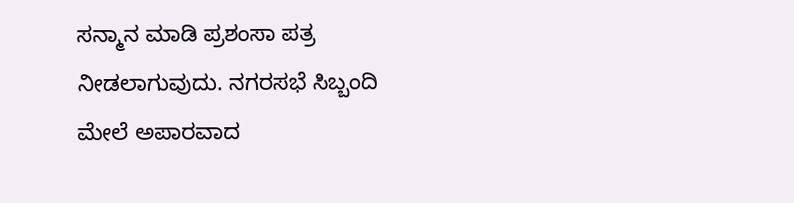ಸನ್ಮಾನ ಮಾಡಿ ಪ್ರಶಂಸಾ ಪತ್ರ ನೀಡಲಾಗುವುದು. ನಗರಸಭೆ ಸಿಬ್ಬಂದಿ ಮೇಲೆ ಅಪಾರವಾದ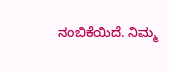ನಂಬಿಕೆಯಿದೆ. ನಿಮ್ಮ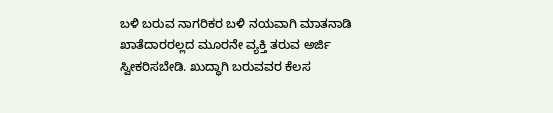ಬಳಿ ಬರುವ ನಾಗರಿಕರ ಬಳಿ ನಯವಾಗಿ ಮಾತನಾಡಿ ಖಾತೆದಾರರಲ್ಲದ ಮೂರನೇ ವ್ಯಕ್ತಿ ತರುವ ಅರ್ಜಿ ಸ್ವೀಕರಿಸಬೇಡಿ. ಖುದ್ಧಾಗಿ ಬರುವವರ ಕೆಲಸ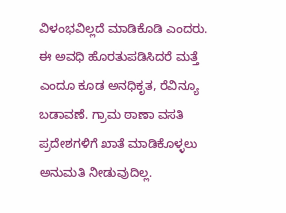ವಿಳಂಭವಿಲ್ಲದೆ ಮಾಡಿಕೊಡಿ ಎಂದರು.
ಈ ಅವಧಿ ಹೊರತುಪಡಿಸಿದರೆ ಮತ್ತೆ ಎಂದೂ ಕೂಡ ಅನಧಿಕೃತ, ರೆವಿನ್ಯೂ ಬಡಾವಣೆ. ಗ್ರಾಮ ಠಾಣಾ ವಸತಿ ಪ್ರದೇಶಗಳಿಗೆ ಖಾತೆ ಮಾಡಿಕೊಳ್ಳಲು ಅನುಮತಿ ನೀಡುವುದಿಲ್ಲ.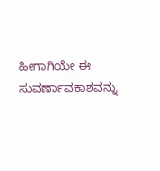ಹೀಗಾಗಿಯೇ ಈ ಸುವರ್ಣಾವಕಾಶವನ್ನು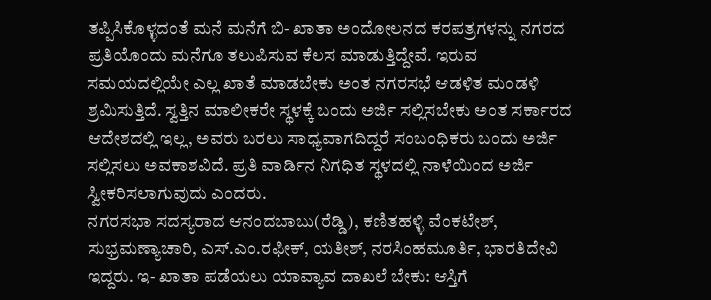ತಪ್ಪಿಸಿಕೊಳ್ಳದಂತೆ ಮನೆ ಮನೆಗೆ ಬಿ- ಖಾತಾ ಅಂದೋಲನದ ಕರಪತ್ರಗಳನ್ನು ನಗರದ ಪ್ರತಿಯೊಂದು ಮನೆಗೂ ತಲುಪಿಸುವ ಕೆಲಸ ಮಾಡುತ್ತಿದ್ದೇವೆ. ಇರುವ ಸಮಯದಲ್ಲಿಯೇ ಎಲ್ಲ ಖಾತೆ ಮಾಡಬೇಕು ಅಂತ ನಗರಸಭೆ ಆಡಳಿತ ಮಂಡಳಿ ಶ್ರಮಿಸುತ್ತಿದೆ. ಸ್ವತ್ತಿನ ಮಾಲೀಕರೇ ಸ್ಥಳಕ್ಕೆ ಬಂದು ಅರ್ಜಿ ಸಲ್ಲಿಸಬೇಕು ಅಂತ ಸರ್ಕಾರದ ಆದೇಶದಲ್ಲಿ ಇಲ್ಲ, ಅವರು ಬರಲು ಸಾಧ್ಯವಾಗದಿದ್ದರೆ ಸಂಬಂಧಿಕರು ಬಂದು ಅರ್ಜಿ ಸಲ್ಲಿಸಲು ಅವಕಾಶವಿದೆ. ಪ್ರತಿ ವಾರ್ಡಿನ ನಿಗಧಿತ ಸ್ಥಳದಲ್ಲಿ ನಾಳೆಯಿಂದ ಅರ್ಜಿ ಸ್ವೀಕರಿಸಲಾಗುವುದು ಎಂದರು.
ನಗರಸಭಾ ಸದಸ್ಯರಾದ ಆನಂದಬಾಬು(ರೆಡ್ಡಿ), ಕಣಿತಹಳ್ಳಿ ವೆಂಕಟೇಶ್, ಸುಭ್ರಮಣ್ಯಾಚಾರಿ, ಎಸ್.ಎಂ.ರಫೀಕ್, ಯತೀಶ್, ನರಸಿಂಹಮೂರ್ತಿ, ಭಾರತಿದೇವಿ ಇದ್ದರು. ಇ- ಖಾತಾ ಪಡೆಯಲು ಯಾವ್ಯಾವ ದಾಖಲೆ ಬೇಕು: ಆಸ್ತಿಗೆ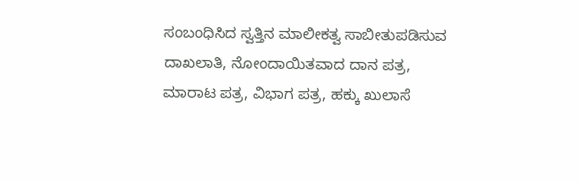ಸಂಬಂಧಿಸಿದ ಸ್ವತ್ತಿನ ಮಾಲೀಕತ್ವ ಸಾಬೀತುಪಡಿಸುವ ದಾಖಲಾತಿ, ನೋಂದಾಯಿತವಾದ ದಾನ ಪತ್ರ, ಮಾರಾಟ ಪತ್ರ, ವಿಭಾಗ ಪತ್ರ, ಹಕ್ಕು ಖುಲಾಸೆ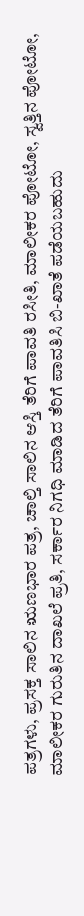ಪತ್ರಗಳು, ಪ್ರಸಕ್ತ ಸಾಲಿನ ಋಣಭಾರ ಪತ್ರ, ಚಾಲ್ತಿ ಸಾಲಿನ ಆಸ್ತಿ ತೆರಿಗೆ ಪಾವತಿ ರಸೀತಿ, ಮಾಲೀಕರ ಪೋಟೋ, ಸ್ವತ್ತಿನ ಪೋಟೋ, ಮಾಲೀಕರ ಗುರುತಿನ ದಾಖಲೆ ಪ್ರತಿ, ಸರ್ಕಾರ ನಿಗಧಿ ಮಾಡಿದ ತೆರಿಗೆ ಪಾವತಿಸಿ ಬಿ-ಖಾತೆ ಪಡೆಯಬಹುದು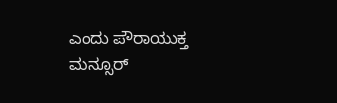ಎಂದು ಪೌರಾಯುಕ್ತ ಮನ್ಸೂರ್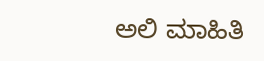ಅಲಿ ಮಾಹಿತಿ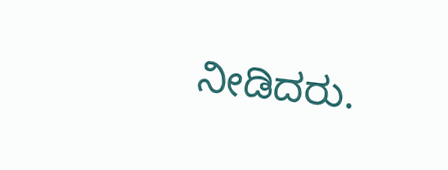ನೀಡಿದರು.